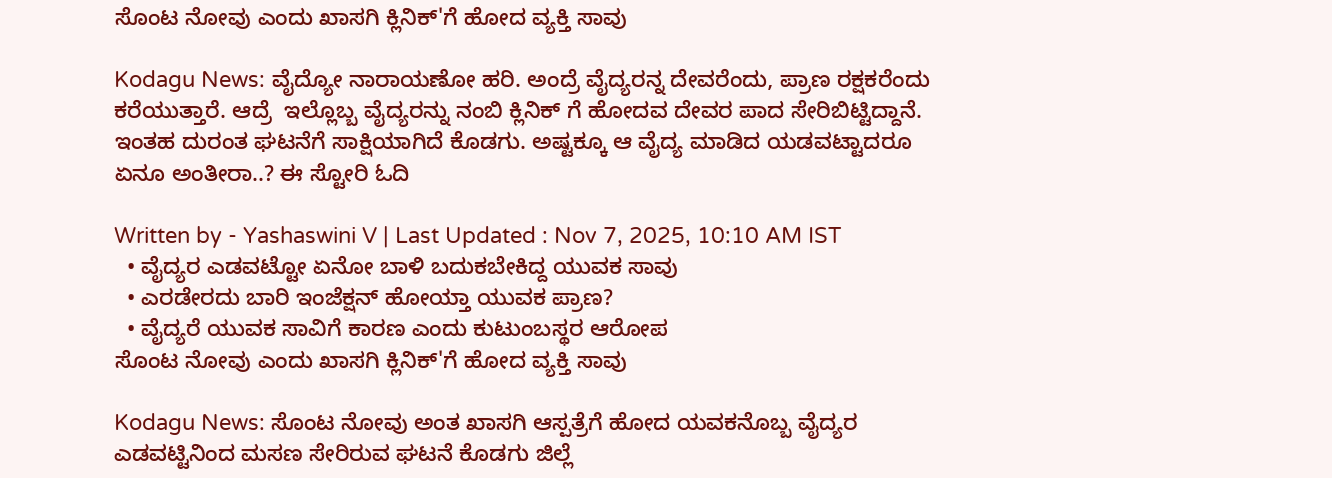ಸೊಂಟ ನೋವು ಎಂದು ಖಾಸಗಿ ಕ್ಲಿನಿಕ್'ಗೆ ಹೋದ ವ್ಯಕ್ತಿ ಸಾವು

Kodagu News: ವೈದ್ಯೋ ನಾರಾಯಣೋ ಹರಿ. ಅಂದ್ರೆ ವೈದ್ಯರನ್ನ ದೇವರೆಂದು, ಪ್ರಾಣ ರಕ್ಷಕರೆಂದು ಕರೆಯುತ್ತಾರೆ. ಆದ್ರೆ  ಇಲ್ಲೊಬ್ಬ ವೈದ್ಯರನ್ನು ನಂಬಿ ಕ್ಲಿನಿಕ್ ಗೆ ಹೋದವ ದೇವರ ಪಾದ ಸೇರಿಬಿಟ್ಟಿದ್ದಾನೆ. ಇಂತಹ ದುರಂತ ಘಟನೆಗೆ ಸಾಕ್ಷಿಯಾಗಿದೆ ಕೊಡಗು. ಅಷ್ಟಕ್ಕೂ ಆ ವೈದ್ಯ ಮಾಡಿದ ಯಡವಟ್ಟಾದರೂ ಏನೂ ಅಂತೀರಾ..? ಈ ಸ್ಟೋರಿ ಓದಿ

Written by - Yashaswini V | Last Updated : Nov 7, 2025, 10:10 AM IST
  • ವೈದ್ಯರ ಎಡವಟ್ಟೋ ಏನೋ ಬಾಳಿ ಬದುಕಬೇಕಿದ್ದ ಯುವಕ ಸಾವು
  • ಎರಡೇರದು ಬಾರಿ ಇಂಜೆಕ್ಷನ್ ಹೋಯ್ತಾ ಯುವಕ ಪ್ರಾಣ?
  • ವೈದ್ಯರೆ ಯುವಕ ಸಾವಿಗೆ ಕಾರಣ ಎಂದು ಕುಟುಂಬಸ್ಥರ ಆರೋಪ
ಸೊಂಟ ನೋವು ಎಂದು ಖಾಸಗಿ ಕ್ಲಿನಿಕ್'ಗೆ ಹೋದ ವ್ಯಕ್ತಿ ಸಾವು

Kodagu News: ಸೊಂಟ ನೋವು ಅಂತ ಖಾಸಗಿ ಆಸ್ಪತ್ರೆಗೆ ಹೋದ ಯವಕನೊಬ್ಬ ವೈದ್ಯರ ಎಡವಟ್ಟಿನಿಂದ ಮಸಣ ಸೇರಿರುವ ಘಟನೆ ಕೊಡಗು ಜಿಲ್ಲೆ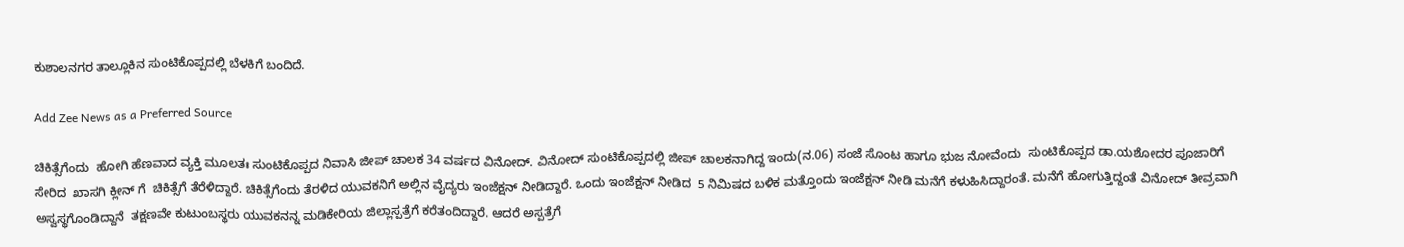ಕುಶಾಲನಗರ ತಾಲ್ಲೂಕಿನ ಸುಂಟಿಕೊಪ್ಪದಲ್ಲಿ ಬೆಳಕಿಗೆ ಬಂದಿದೆ.

Add Zee News as a Preferred Source

ಚಿಕಿತ್ಸೆಗೆಂದು  ಹೋಗಿ ಹೆಣವಾದ ವ್ಯಕ್ತಿ ಮೂಲತಃ ಸುಂಟಿಕೊಪ್ಪದ ನಿವಾಸಿ ಜೀಪ್ ಚಾಲಕ 34 ವರ್ಷದ ವಿನೋದ್. ವಿನೋದ್ ಸುಂಟಿಕೊಪ್ಪದಲ್ಲಿ ಜೀಪ್ ಚಾಲಕನಾಗಿದ್ದ ಇಂದು(ನ.06) ಸಂಜೆ ಸೊಂಟ ಹಾಗೂ ಭುಜ ನೋವೆಂದು  ಸುಂಟಿಕೊಪ್ಪದ ಡಾ.ಯಶೋದರ ಪೂಜಾರಿಗೆ ಸೇರಿದ  ಖಾಸಗಿ ಕ್ಲೀನ್ ಗೆ  ಚಿಕಿತ್ಸೆಗೆ ತೆರೆಳಿದ್ದಾರೆ. ಚಿಕಿತ್ಸೆಗೆಂದು ತೆರಳಿದ ಯುವಕನಿಗೆ ಅಲ್ಲಿನ ವೈದ್ಯರು ಇಂಜೆಕ್ಷನ್ ನೀಡಿದ್ದಾರೆ. ಒಂದು ಇಂಜೆಕ್ಷನ್ ನೀಡಿದ  5 ನಿಮಿಷದ ಬಳಿಕ ಮತ್ತೊಂದು ಇಂಜೆಕ್ಷನ್ ನೀಡಿ ಮನೆಗೆ ಕಳುಹಿಸಿದ್ದಾರಂತೆ. ಮನೆಗೆ ಹೋಗುತ್ತಿದ್ದಂತೆ ವಿನೋದ್ ತೀವ್ರವಾಗಿ  ಅಸ್ವಸ್ಥಗೊಂಡಿದ್ದಾನೆ  ತಕ್ಷಣವೇ ಕುಟುಂಬಸ್ಥರು ಯುವಕನನ್ನ ಮಡಿಕೇರಿಯ ಜಿಲ್ಲಾಸ್ಪತ್ರೆಗೆ ಕರೆತಂದಿದ್ದಾರೆ. ಆದರೆ ಅಸ್ಪತ್ರೆಗೆ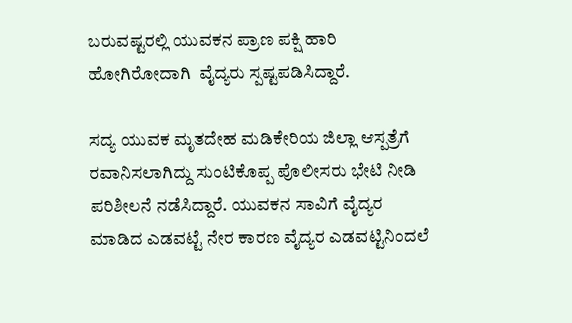ಬರುವಷ್ಟರಲ್ಲಿ ಯುವಕನ ಪ್ರಾಣ ಪಕ್ಷಿ ಹಾರಿ ಹೋಗಿರೋದಾಗಿ  ವೈದ್ಯರು ಸ್ಪಷ್ಟಪಡಿಸಿದ್ದಾರೆ.

ಸದ್ಯ ಯುವಕ‌ ಮೃತದೇಹ ಮಡಿಕೇರಿಯ ಜಿಲ್ಲಾ ಆಸ್ಪತ್ರೆಗೆ ರವಾನಿಸಲಾಗಿದ್ದು ಸುಂಟಿಕೊಪ್ಪ ಪೊಲೀಸರು ಭೇಟಿ ನೀಡಿ ಪರಿಶೀಲನೆ ನಡೆಸಿದ್ದಾರೆ. ಯುವಕನ ಸಾವಿಗೆ ವೈದ್ಯರ ಮಾಡಿದ ಎಡವಟ್ಟೆ ನೇರ ಕಾರಣ ವೈದ್ಯರ ಎಡವಟ್ಟಿನಿಂದಲೆ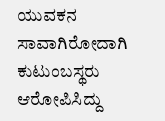ಯುವಕನ ಸಾವಾಗಿರೋದಾಗಿ ಕುಟುಂಬಸ್ಥರು ಆರೋಪಿಸಿದ್ದು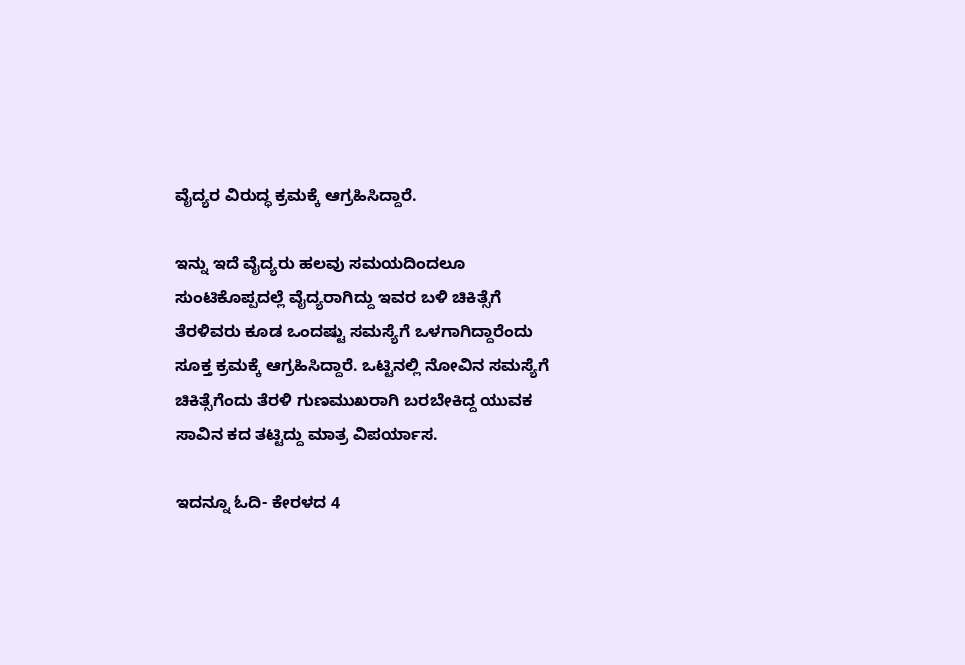ವೈದ್ಯರ ವಿರುದ್ಧ ಕ್ರಮಕ್ಕೆ ಆಗ್ರಹಿಸಿದ್ದಾರೆ.

ಇನ್ನು ಇದೆ ವೈದ್ಯರು ಹಲವು ಸಮಯದಿಂದಲೂ ಸುಂಟಿಕೊಪ್ಪದಲ್ಲೆ ವೈದ್ಯರಾಗಿದ್ದು ಇವರ ಬಳಿ ಚಿಕಿತ್ಸೆಗೆ  ತೆರಳಿವರು ಕೂಡ ಒಂದಷ್ಟು ಸಮಸ್ಯೆಗೆ ಒಳಗಾಗಿದ್ದಾರೆಂದು ಸೂಕ್ತ ಕ್ರಮಕ್ಕೆ ಆಗ್ರಹಿಸಿದ್ದಾರೆ. ಒಟ್ಟಿನಲ್ಲಿ ನೋವಿನ ಸಮಸ್ಯೆಗೆ ಚಿಕಿತ್ಸೆಗೆಂದು ತೆರಳಿ ಗುಣಮುಖರಾಗಿ ಬರಬೇಕಿದ್ದ ಯುವಕ ಸಾವಿನ ಕದ ತಟ್ಟಿದ್ದು ಮಾತ್ರ ವಿಪರ್ಯಾಸ.

ಇದನ್ನೂ ಓದಿ- ಕೇರಳದ 4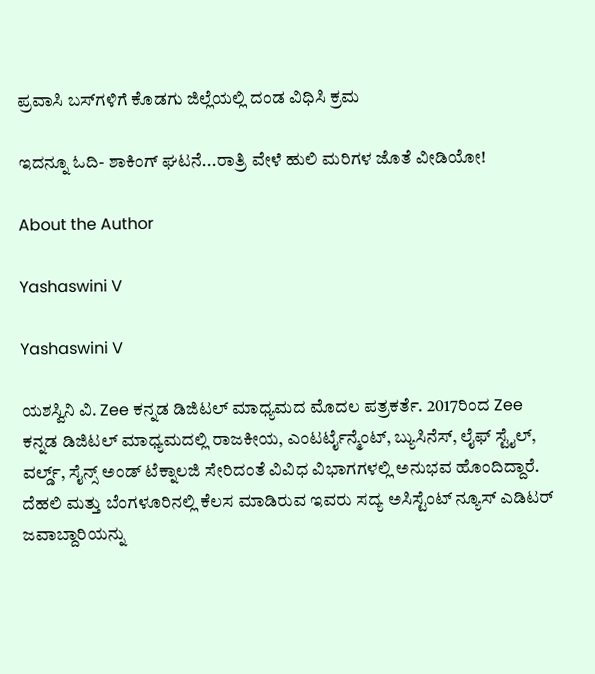ಪ್ರವಾಸಿ ಬಸ್‌ಗಳಿಗೆ ಕೊಡಗು ಜಿಲ್ಲೆಯಲ್ಲಿ ದಂಡ ವಿಧಿಸಿ ಕ್ರಮ

ಇದನ್ನೂ ಓದಿ- ಶಾಕಿಂಗ್ ಘಟನೆ...ರಾತ್ರಿ ವೇಳೆ ಹುಲಿ ಮರಿಗಳ ಜೊತೆ ವೀಡಿಯೋ!

About the Author

Yashaswini V

Yashaswini V

ಯಶಸ್ವಿನಿ ವಿ. Zee ಕನ್ನಡ ಡಿಜಿಟಲ್ ಮಾಧ್ಯಮದ ಮೊದಲ ಪತ್ರಕರ್ತೆ. 2017ರಿಂದ Zee ಕನ್ನಡ ಡಿಜಿಟಲ್ ಮಾಧ್ಯಮದಲ್ಲಿ ರಾಜಕೀಯ, ಎಂಟರ್ಟೈನ್ಮೆಂಟ್, ಬ್ಯುಸಿನೆಸ್, ಲೈಫ್ ಸ್ಟೈಲ್, ವರ್ಲ್ಡ್, ಸೈನ್ಸ್ ಅಂಡ್ ಟೆಕ್ನಾಲಜಿ ಸೇರಿದಂತೆ ವಿವಿಧ ವಿಭಾಗಗಳಲ್ಲಿ ಅನುಭವ ಹೊಂದಿದ್ದಾರೆ. ದೆಹಲಿ ಮತ್ತು ಬೆಂಗಳೂರಿನಲ್ಲಿ ಕೆಲಸ ಮಾಡಿರುವ ಇವರು ಸದ್ಯ ಅಸಿಸ್ಟೆಂಟ್ ನ್ಯೂಸ್ ಎಡಿಟರ್ ಜವಾಬ್ದಾರಿಯನ್ನು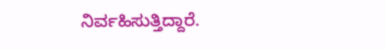ನಿರ್ವಹಿಸುತ್ತಿದ್ದಾರೆ.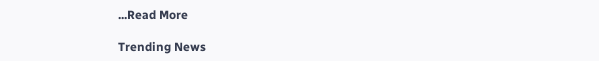...Read More

Trending News